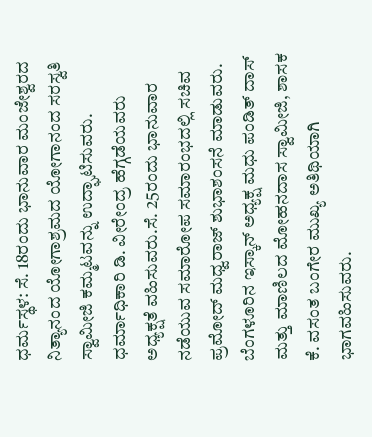ಧರ್ಮಸ್ಥಳ: ಸೆ. 18ರಂದು ಭಾನುವಾರ ಮಂಜೇಶ್ವರದ ನಿತ್ಯಾನಂದ ಯೋಗಾಶ್ರಮದ ಯೋಗಾನಂದ ಸರಸ್ವತಿ ಸ್ವಾಮೀಜಿ ಕಮ್ಮಟವನ್ನು ಉದ್ಘಾಟಿಸುವರು. ಧರ್ಮಾಧಿಕಾರಿ ಡಿ. ವೀರೇಂದ್ರ ಹೆಗ್ಗಡೆಯವರು ಅಧ್ಯಕ್ಷತೆ ವಹಿಸುವರು.ಸೆ. 25ರಂದು ಭಾನುವಾರ ನಡೆಯುವ ಸಮಾರೋಪ ಸಮಾರಂಭದಲ್ಲಿ ಸಚಿವ ಪ್ರಮೋದ್ ಮಧ್ವರಾಜ್ ಶುಭಾಶಂಸನೆ ಮಾಡುವರು. ಬೆಂಗಳೂರಿನ ಇಸ್ಕಾನ್ ಅಧ್ಯಕ್ಷ ಮಧು ಪಂಡಿತ್ ದಾಸ್ ಮತ್ತು ಮಾಣಿಲದ ಮೋಹನದಾಸ ಸ್ವಾಮೀಜಿ, ಶಾಸಕ ಕೆ. ವಸಂತ ಬಂಗೇರ ಮುಖ್ಯ ಅತಿಥಿಯಾಗಿ ಭಾಗವಹಿಸುವರು.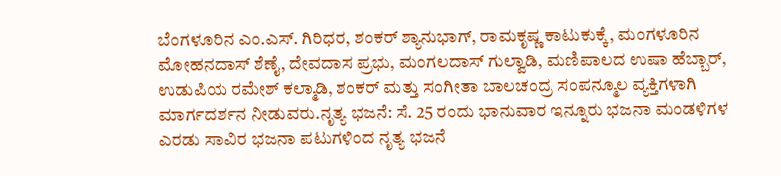ಬೆಂಗಳೂರಿನ ಎಂ.ಎಸ್. ಗಿರಿಧರ, ಶಂಕರ್ ಶ್ಯಾನುಭಾಗ್, ರಾಮಕೃಷ್ಣ ಕಾಟುಕುಕ್ಕೆ, ಮಂಗಳೂರಿನ ಮೋಹನದಾಸ್ ಶೆಣೈ, ದೇವದಾಸ ಪ್ರಭು, ಮಂಗಲದಾಸ್ ಗುಲ್ವಾಡಿ, ಮಣಿಪಾಲದ ಉಷಾ ಹೆಬ್ಬಾರ್, ಉಡುಪಿಯ ರಮೇಶ್ ಕಲ್ಮಾಡಿ, ಶಂಕರ್ ಮತ್ತು ಸಂಗೀತಾ ಬಾಲಚಂದ್ರ ಸಂಪನ್ಮೂಲ ವ್ಯಕ್ತಿಗಳಾಗಿ ಮಾರ್ಗದರ್ಶನ ನೀಡುವರು.ನೃತ್ಯ ಭಜನೆ: ಸೆ. 25 ರಂದು ಭಾನುವಾರ ಇನ್ನೂರು ಭಜನಾ ಮಂಡಳಿಗಳ ಎರಡು ಸಾವಿರ ಭಜನಾ ಪಟುಗಳಿಂದ ನೃತ್ಯ ಭಜನೆ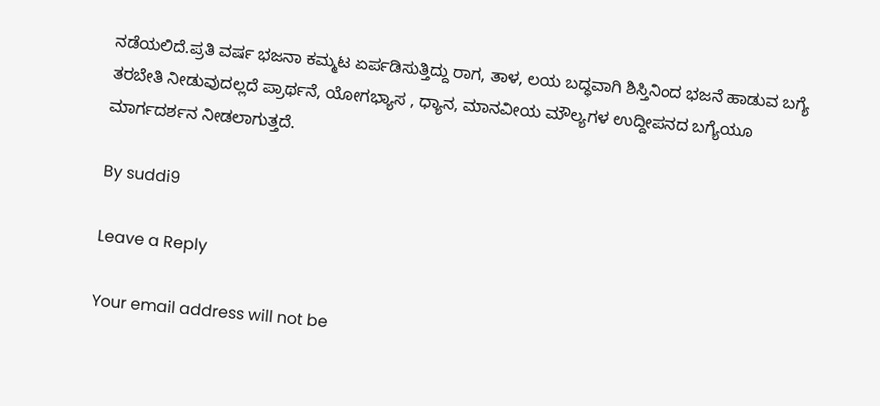ನಡೆಯಲಿದೆ.ಪ್ರತಿ ವರ್ಷ ಭಜನಾ ಕಮ್ಮಟ ಏರ್ಪಡಿಸುತ್ತಿದ್ದು ರಾಗ, ತಾಳ, ಲಯ ಬದ್ಧವಾಗಿ ಶಿಸ್ತಿನಿಂದ ಭಜನೆ ಹಾಡುವ ಬಗ್ಯೆ ತರಬೇತಿ ನೀಡುವುದಲ್ಲದೆ ಪ್ರಾರ್ಥನೆ, ಯೋಗಭ್ಯಾಸ , ಧ್ಯಾನ, ಮಾನವೀಯ ಮೌಲ್ಯಗಳ ಉದ್ದೀಪನದ ಬಗ್ಯೆಯೂ ಮಾರ್ಗದರ್ಶನ ನೀಡಲಾಗುತ್ತದೆ.

By suddi9

Leave a Reply

Your email address will not be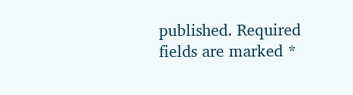published. Required fields are marked *